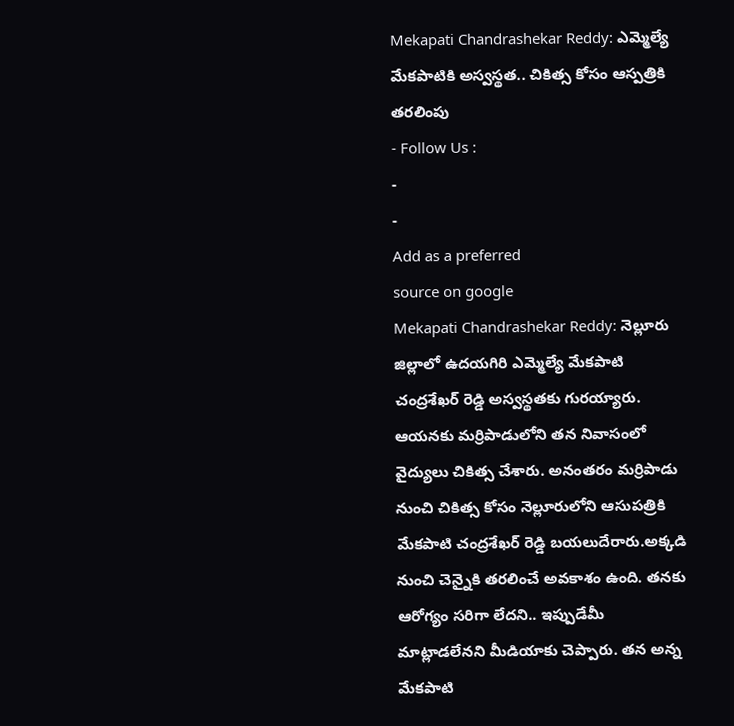Mekapati Chandrashekar Reddy: ఎమ్మెల్యే మేకపాటికి అస్వస్థత.. చికిత్స కోసం ఆస్పత్రికి తరలింపు
- Follow Us :
-
-
Add as a preferred
source on google
Mekapati Chandrashekar Reddy: నెల్లూరు జిల్లాలో ఉదయగిరి ఎమ్మెల్యే మేకపాటి చంద్రశేఖర్ రెడ్డి అస్వస్థతకు గురయ్యారు. ఆయనకు మర్రిపాడులోని తన నివాసంలో వైద్యులు చికిత్స చేశారు. అనంతరం మర్రిపాడు నుంచి చికిత్స కోసం నెల్లూరులోని ఆసుపత్రికి మేకపాటి చంద్రశేఖర్ రెడ్డి బయలుదేరారు.అక్కడి నుంచి చెన్నైకి తరలించే అవకాశం ఉంది. తనకు ఆరోగ్యం సరిగా లేదని.. ఇప్పుడేమీ మాట్లాడలేనని మీడియాకు చెప్పారు. తన అన్న మేకపాటి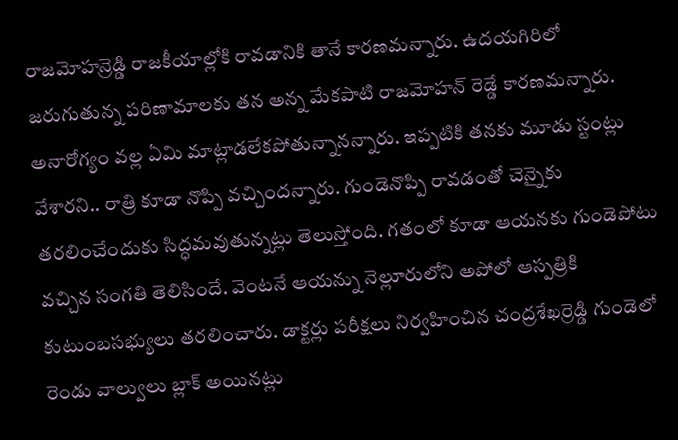రాజమోహన్రెడ్డి రాజకీయాల్లోకి రావడానికి తానే కారణమన్నారు. ఉదయగిరిలో జరుగుతున్న పరిణామాలకు తన అన్న మేకపాటి రాజమోహన్ రెడ్డే కారణమన్నారు. అనారోగ్యం వల్ల ఏమి మాట్లాడలేకపోతున్నానన్నారు. ఇప్పటికి తనకు మూడు స్టంట్లు వేశారని.. రాత్రి కూడా నొప్పి వచ్చిందన్నారు. గుండెనొప్పి రావడంతో చెన్నైకు తరలించేందుకు సిద్ధమవుతున్నట్లు తెలుస్తోంది. గతంలో కూడా ఆయనకు గుండెపోటు వచ్చిన సంగతి తెలిసిందే. వెంటనే ఆయన్ను నెల్లూరులోని అపోలో ఆస్పత్రికి కుటుంబసభ్యులు తరలించారు. డాక్టర్లు పరీక్షలు నిర్వహించిన చంద్రశేఖర్రెడ్డి గుండెలో రెండు వాల్వులు బ్లాక్ అయినట్లు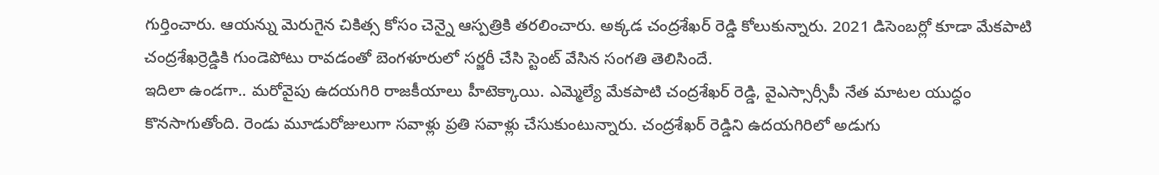గుర్తించారు. ఆయన్ను మెరుగైన చికిత్స కోసం చెన్నై ఆస్పత్రికి తరలించారు. అక్కడ చంద్రశేఖర్ రెడ్డి కోలుకున్నారు. 2021 డిసెంబర్లో కూడా మేకపాటి చంద్రశేఖర్రెడ్డికి గుండెపోటు రావడంతో బెంగళూరులో సర్జరీ చేసి స్టెంట్ వేసిన సంగతి తెలిసిందే.
ఇదిలా ఉండగా.. మరోవైపు ఉదయగిరి రాజకీయాలు హీటెక్కాయి. ఎమ్మెల్యే మేకపాటి చంద్రశేఖర్ రెడ్డి, వైఎస్సార్సీపీ నేత మాటల యుద్ధం కొనసాగుతోంది. రెండు మూడురోజులుగా సవాళ్లు ప్రతి సవాళ్లు చేసుకుంటున్నారు. చంద్రశేఖర్ రెడ్డిని ఉదయగిరిలో అడుగు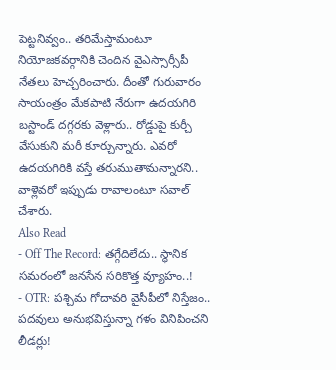పెట్టనివ్వం.. తరిమేస్తామంటూ నియోజకవర్గానికి చెందిన వైఎస్సార్సీపీ నేతలు హెచ్చరించారు. దీంతో గురువారం సాయంత్రం మేకపాటి నేరుగా ఉదయగిరి బస్టాండ్ దగ్గరకు వెళ్లారు.. రోడ్డుపై కుర్చీ వేసుకుని మరీ కూర్చున్నారు. ఎవరో ఉదయగిరికి వస్తే తరుముతామన్నారని.. వాళ్లెవరో ఇప్పుడు రావాలంటూ సవాల్ చేశారు.
Also Read
- Off The Record: తగ్గేదిలేదు.. స్థానిక సమరంలో జనసేన సరికొత్త వ్యూహం..!
- OTR: పశ్చిమ గోదావరి వైసీపీలో నిస్తేజం.. పదవులు అనుభవిస్తున్నా గళం వినిపించని లీడర్లు!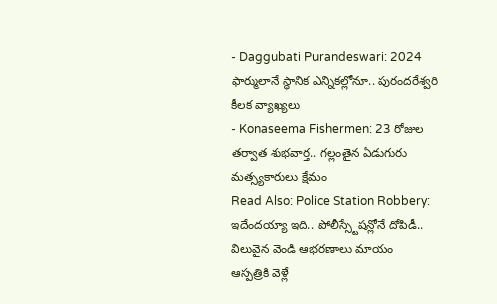- Daggubati Purandeswari: 2024 ఫార్ములానే స్థానిక ఎన్నికల్లోనూ.. పురందరేశ్వరి కీలక వ్యాఖ్యలు
- Konaseema Fishermen: 23 రోజుల తర్వాత శుభవార్త.. గల్లంతైన ఏడుగురు మత్స్యకారులు క్షేమం
Read Also: Police Station Robbery: ఇదేందయ్యా ఇది.. పోలీస్స్టేషన్లోనే దోపిడీ.. విలువైన వెండి ఆభరణాలు మాయం
ఆస్పత్రికి వెళ్లే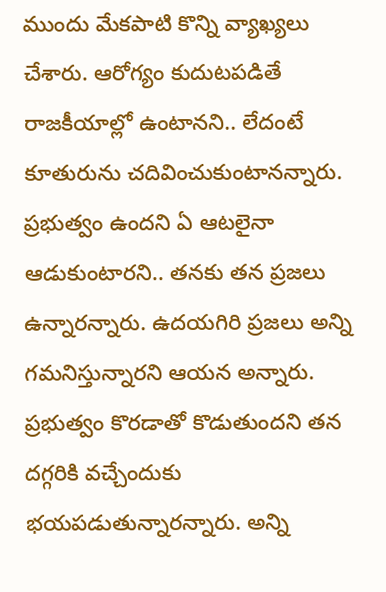ముందు మేకపాటి కొన్ని వ్యాఖ్యలు చేశారు. ఆరోగ్యం కుదుటపడితే రాజకీయాల్లో ఉంటానని.. లేదంటే కూతురును చదివించుకుంటానన్నారు. ప్రభుత్వం ఉందని ఏ ఆటలైనా ఆడుకుంటారని.. తనకు తన ప్రజలు ఉన్నారన్నారు. ఉదయగిరి ప్రజలు అన్ని గమనిస్తున్నారని ఆయన అన్నారు. ప్రభుత్వం కొరడాతో కొడుతుందని తన దగ్గరికి వచ్చేందుకు భయపడుతున్నారన్నారు. అన్ని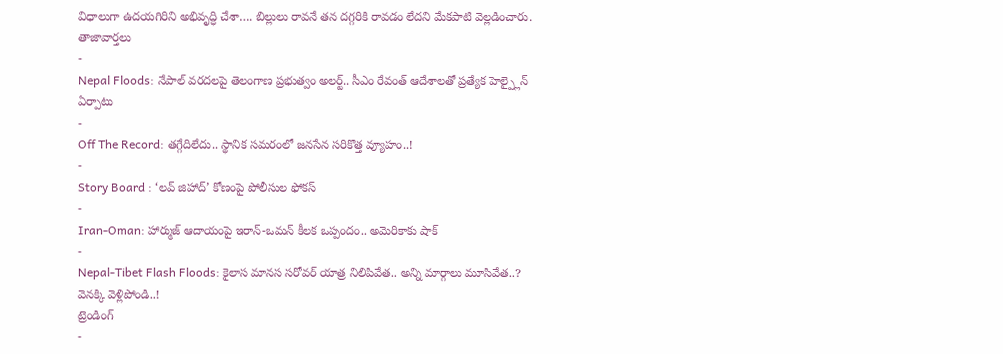విధాలుగా ఉదయగిరిని అభివృద్ధి చేశా…. బిల్లులు రావనే తన దగ్గరికి రావడం లేదని మేకపాటి వెల్లడించారు.
తాజావార్తలు
-
Nepal Floods: నేపాల్ వరదలపై తెలంగాణ ప్రభుత్వం అలర్ట్.. సీఎం రేవంత్ ఆదేశాలతో ప్రత్యేక హెల్ప్లైన్ ఏర్పాటు
-
Off The Record: తగ్గేదిలేదు.. స్థానిక సమరంలో జనసేన సరికొత్త వ్యూహం..!
-
Story Board : ‘లవ్ జిహాద్’ కోణంపై పోలీసుల ఫోకస్
-
Iran-Oman: హార్ముజ్ ఆదాయంపై ఇరాన్-ఒమన్ కీలక ఒప్పందం.. అమెరికాకు షాక్
-
Nepal-Tibet Flash Floods: కైలాస మానస సరోవర్ యాత్ర నిలిపివేత.. అన్ని మార్గాలు మూసివేత..? వెనక్కి వెళ్లిపోండి..!
ట్రెండింగ్
-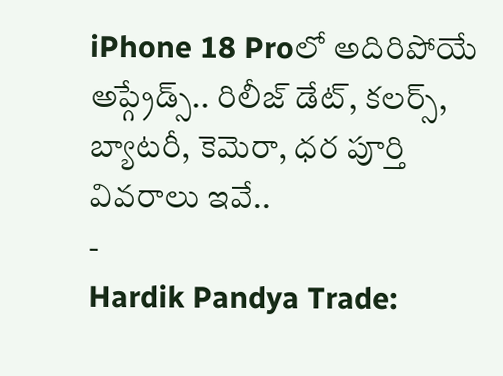iPhone 18 Proలో అదిరిపోయే అప్గ్రేడ్స్.. రిలీజ్ డేట్, కలర్స్, బ్యాటరీ, కెమెరా, ధర పూర్తి వివరాలు ఇవే..
-
Hardik Pandya Trade: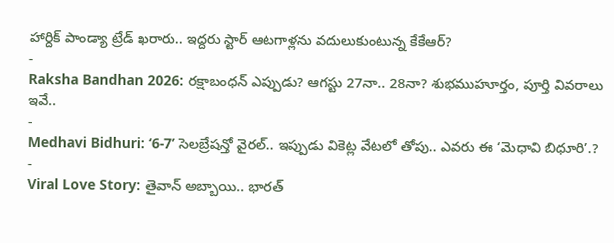హార్దిక్ పాండ్యా ట్రేడ్ ఖరారు.. ఇద్దరు స్టార్ ఆటగాళ్లను వదులుకుంటున్న కేకేఆర్?
-
Raksha Bandhan 2026: రక్షాబంధన్ ఎప్పుడు? ఆగస్టు 27నా.. 28నా? శుభముహూర్తం, పూర్తి వివరాలు ఇవే..
-
Medhavi Bidhuri: ‘6-7’ సెలబ్రేషన్తో వైరల్.. ఇప్పుడు వికెట్ల వేటలో తోపు.. ఎవరు ఈ ‘మెధావి బిధూరి’.?
-
Viral Love Story: తైవాన్ అబ్బాయి.. భారత్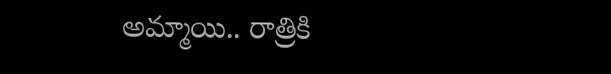అమ్మాయి.. రాత్రికి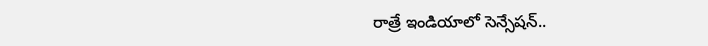రాత్రే ఇండియాలో సెన్సేషన్..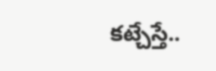కట్చేస్తే..